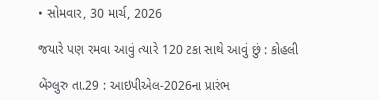• સોમવાર, 30 માર્ચ, 2026

જયારે પણ રમવા આવું ત્યારે 120 ટકા સાથે આવું છું : કોહલી

બેંગ્લુરુ તા.29 : આઇપીએલ-2026ના પ્રારંભ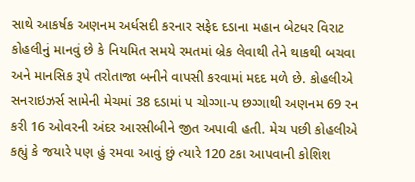સાથે આકર્ષક અણનમ અર્ધસદી કરનાર સફેદ દડાના મહાન બેટધર વિરાટ કોહલીનું માનવું છે કે નિયમિત સમયે રમતમાં બ્રેક લેવાથી તેને થાકથી બચવા અને માનસિક રૂપે તરોતાજા બનીને વાપસી કરવામાં મદદ મળે છે. કોહલીએ સનરાઇઝર્સ સામેની મેચમાં 38 દડામાં પ ચોગ્ગા-પ છગ્ગાથી અણનમ 69 રન કરી 16 ઓવરની અંદર આરસીબીને જીત અપાવી હતી. મેચ પછી કોહલીએ કહ્યું કે જયારે પણ હું રમવા આવું છું ત્યારે 120 ટકા આપવાની કોશિશ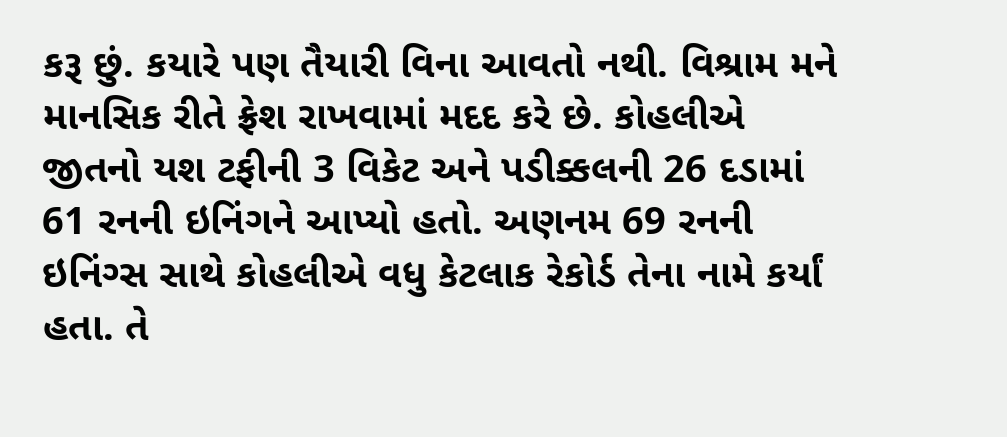કરૂ છું. કયારે પણ તૈયારી વિના આવતો નથી. વિશ્રામ મને માનસિક રીતે ફ્રેશ રાખવામાં મદદ કરે છે. કોહલીએ જીતનો યશ ટફીની 3 વિકેટ અને પડીક્કલની 26 દડામાં 61 રનની ઇનિંગને આપ્યો હતો. અણનમ 69 રનની ઇનિંગ્સ સાથે કોહલીએ વધુ કેટલાક રેકોર્ડ તેના નામે કર્યાં હતા. તે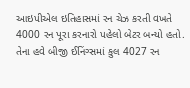આઇપીએલ ઇતિહાસમાં રન ચેઝ કરતી વખતે 4000 રન પૂરા કરનારો પહેલો બેટર બન્યો હતો. તેના હવે બીજી ઈનિંગ્સમાં કુલ 4027 રન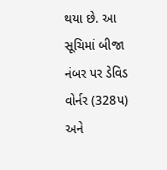થયા છે. આ સૂચિમાં બીજા નંબર પર ડેવિડ વોર્નર (328પ) અને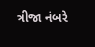ત્રીજા નંબરે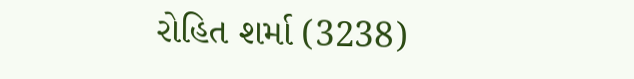રોહિત શર્મા (3238)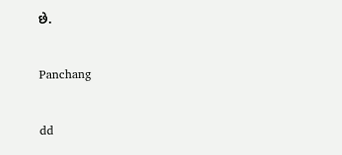છે.

Panchang

dd